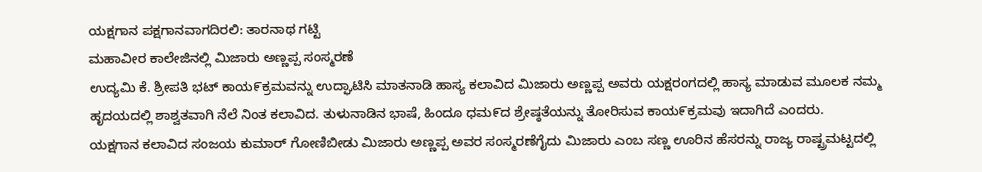ಯಕ್ಷಗಾನ ಪಕ್ಷಗಾನವಾಗದಿರಲಿ: ತಾರನಾಥ ಗಟ್ಟಿ
ಮಹಾವೀರ ಕಾಲೇಜಿನಲ್ಲಿ ಮಿಜಾರು ಅಣ್ಣಪ್ಪ ಸಂಸ್ಮರಣೆ
ಉದ್ಯಮಿ ಕೆ. ಶ್ರೀಪತಿ ಭಟ್ ಕಾಯ೯ಕ್ರಮವನ್ನು ಉದ್ಘಾಟಿಸಿ ಮಾತನಾಡಿ ಹಾಸ್ಯ ಕಲಾವಿದ ಮಿಜಾರು ಅಣ್ಣಪ್ಪ ಅವರು ಯಕ್ಷರಂಗದಲ್ಲಿ ಹಾಸ್ಯ ಮಾಡುವ ಮೂಲಕ ನಮ್ಮ ಹೃದಯದಲ್ಲಿ ಶಾಶ್ವತವಾಗಿ ನೆಲೆ ನಿಂತ ಕಲಾವಿದ. ತುಳುನಾಡಿನ ಭಾಷೆ, ಹಿಂದೂ ಧಮ೯ದ ಶ್ರೇಷ್ಠತೆಯನ್ನು ತೋರಿಸುವ ಕಾಯ೯ಕ್ರಮವು ಇದಾಗಿದೆ ಎಂದರು.
ಯಕ್ಷಗಾನ ಕಲಾವಿದ ಸಂಜಯ ಕುಮಾರ್ ಗೋಣಿಬೀಡು ಮಿಜಾರು ಅಣ್ಣಪ್ಪ ಅವರ ಸಂಸ್ಮರಣೆಗೈದು ಮಿಜಾರು ಎಂಬ ಸಣ್ಣ ಊರಿನ ಹೆಸರನ್ನು ರಾಜ್ಯ ರಾಷ್ಟ್ರಮಟ್ಟದಲ್ಲಿ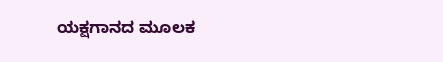ಯಕ್ಷಗಾನದ ಮೂಲಕ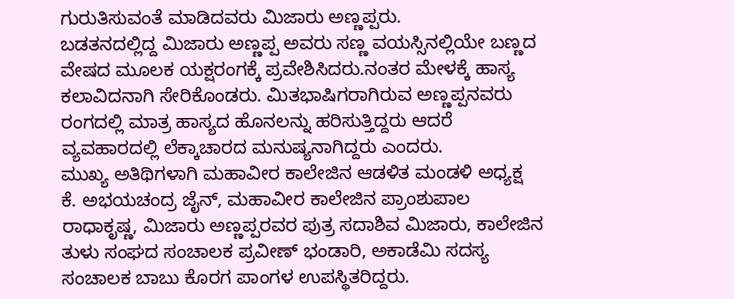ಗುರುತಿಸುವಂತೆ ಮಾಡಿದವರು ಮಿಜಾರು ಅಣ್ಣಪ್ಪರು.
ಬಡತನದಲ್ಲಿದ್ದ ಮಿಜಾರು ಅಣ್ಣಪ್ಪ ಅವರು ಸಣ್ಣ ವಯಸ್ಸಿನಲ್ಲಿಯೇ ಬಣ್ಣದ ವೇಷದ ಮೂಲಕ ಯಕ್ಷರಂಗಕ್ಕೆ ಪ್ರವೇಶಿಸಿದರು.ನಂತರ ಮೇಳಕ್ಕೆ ಹಾಸ್ಯ ಕಲಾವಿದನಾಗಿ ಸೇರಿಕೊಂಡರು. ಮಿತಭಾಷಿಗರಾಗಿರುವ ಅಣ್ಣಪ್ಪನವರು ರಂಗದಲ್ಲಿ ಮಾತ್ರ ಹಾಸ್ಯದ ಹೊನಲನ್ನು ಹರಿಸುತ್ತಿದ್ದರು ಆದರೆ ವ್ಯವಹಾರದಲ್ಲಿ ಲೆಕ್ಕಾಚಾರದ ಮನುಷ್ಯನಾಗಿದ್ದರು ಎಂದರು.
ಮುಖ್ಯ ಅತಿಥಿಗಳಾಗಿ ಮಹಾವೀರ ಕಾಲೇಜಿನ ಆಡಳಿತ ಮಂಡಳಿ ಅಧ್ಯಕ್ಷ ಕೆ. ಅಭಯಚಂದ್ರ ಜೈನ್, ಮಹಾವೀರ ಕಾಲೇಜಿನ ಪ್ರಾಂಶುಪಾಲ ರಾಧಾಕೃಷ್ಣ, ಮಿಜಾರು ಅಣ್ಣಪ್ಪರವರ ಪುತ್ರ ಸದಾಶಿವ ಮಿಜಾರು, ಕಾಲೇಜಿನ ತುಳು ಸಂಘದ ಸಂಚಾಲಕ ಪ್ರವೀಣ್ ಭಂಡಾರಿ, ಅಕಾಡೆಮಿ ಸದಸ್ಯ ಸಂಚಾಲಕ ಬಾಬು ಕೊರಗ ಪಾಂಗಳ ಉಪಸ್ಥಿತರಿದ್ದರು.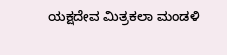ಯಕ್ಷದೇವ ಮಿತ್ರಕಲಾ ಮಂಡಳಿ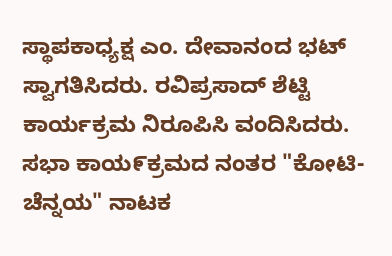ಸ್ಥಾಪಕಾಧ್ಯಕ್ಷ ಎಂ. ದೇವಾನಂದ ಭಟ್ ಸ್ವಾಗತಿಸಿದರು. ರವಿಪ್ರಸಾದ್ ಶೆಟ್ಟಿ ಕಾರ್ಯಕ್ರಮ ನಿರೂಪಿಸಿ ವಂದಿಸಿದರು.
ಸಭಾ ಕಾಯ೯ಕ್ರಮದ ನಂತರ "ಕೋಟಿ-ಚೆನ್ನಯ" ನಾಟಕ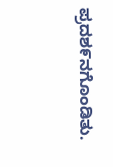ಪ್ರದಶ೯ನಗೊಂಡಿತು.